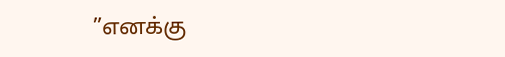”எனக்கு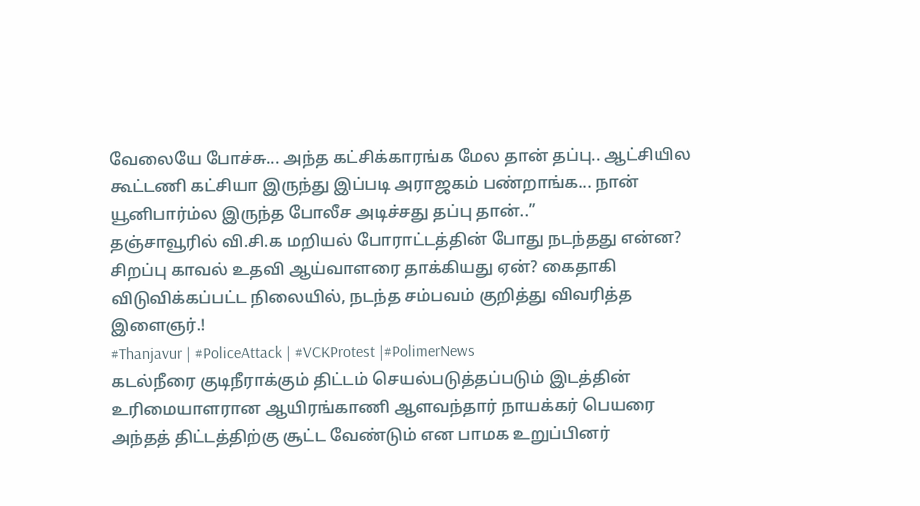வேலையே போச்சு... அந்த கட்சிக்காரங்க மேல தான் தப்பு.. ஆட்சியில கூட்டணி கட்சியா இருந்து இப்படி அராஜகம் பண்றாங்க... நான் யூனிபார்ம்ல இருந்த போலீச அடிச்சது தப்பு தான்..”
தஞ்சாவூரில் வி.சி.க மறியல் போராட்டத்தின் போது நடந்தது என்ன? சிறப்பு காவல் உதவி ஆய்வாளரை தாக்கியது ஏன்? கைதாகி விடுவிக்கப்பட்ட நிலையில், நடந்த சம்பவம் குறித்து விவரித்த இளைஞர்.!
#Thanjavur | #PoliceAttack | #VCKProtest |#PolimerNews
கடல்நீரை குடிநீராக்கும் திட்டம் செயல்படுத்தப்படும் இடத்தின் உரிமையாளரான ஆயிரங்காணி ஆளவந்தார் நாயக்கர் பெயரை அந்தத் திட்டத்திற்கு சூட்ட வேண்டும் என பாமக உறுப்பினர்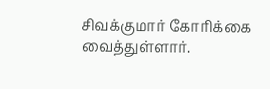சிவக்குமார் கோரிக்கை வைத்துள்ளார்.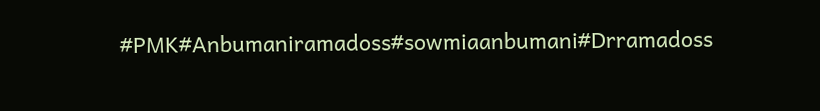#PMK#Anbumaniramadoss#sowmiaanbumani#Drramadoss